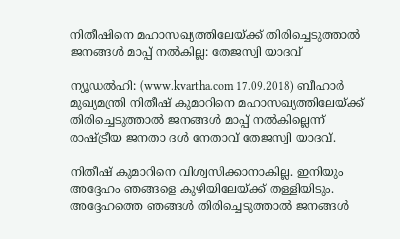നിതീഷിനെ മഹാസഖ്യത്തിലേയ്ക്ക് തിരിച്ചെടുത്താല്‍ ജനങ്ങള്‍ മാപ്പ് നല്‍കില്ല: തേജസ്വി യാദവ്

ന്യൂഡല്‍ഹി: (www.kvartha.com 17.09.2018) ബീഹാര്‍ മുഖ്യമന്ത്രി നിതീഷ് കുമാറിനെ മഹാസഖ്യത്തിലേയ്ക്ക് തിരിച്ചെടുത്താല്‍ ജനങ്ങള്‍ മാപ്പ് നല്‍കില്ലെന്ന് രാഷ്ട്രീയ ജനതാ ദള്‍ നേതാവ് തേജസ്വി യാദവ്.

നിതീഷ് കുമാറിനെ വിശ്വസിക്കാനാകില്ല. ഇനിയും അദ്ദേഹം ഞങ്ങളെ കുഴിയിലേയ്ക്ക് തള്ളിയിടും. അദ്ദേഹത്തെ ഞങ്ങള്‍ തിരിച്ചെടുത്താല്‍ ജനങ്ങള്‍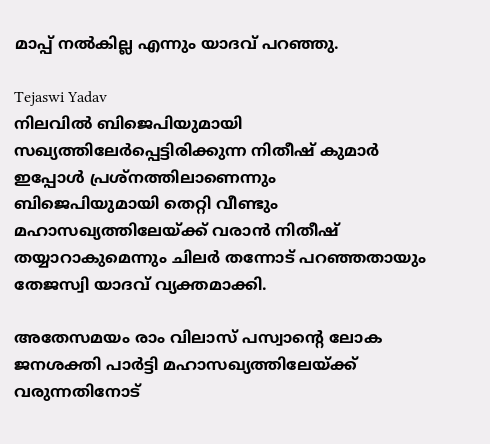മാപ്പ് നല്‍കില്ല എന്നും യാദവ് പറഞ്ഞു.

Tejaswi Yadav
നിലവില്‍ ബിജെപിയുമായി സഖ്യത്തിലേര്‍പ്പെട്ടിരിക്കുന്ന നിതീഷ് കുമാര്‍ ഇപ്പോള്‍ പ്രശ്‌നത്തിലാണെന്നും ബിജെപിയുമായി തെറ്റി വീണ്ടും മഹാസഖ്യത്തിലേയ്ക്ക് വരാന്‍ നിതീഷ് തയ്യാറാകുമെന്നും ചിലര്‍ തന്നോട് പറഞ്ഞതായും തേജസ്വി യാദവ് വ്യക്തമാക്കി.

അതേസമയം രാം വിലാസ് പസ്വാന്റെ ലോക ജനശക്തി പാര്‍ട്ടി മഹാസഖ്യത്തിലേയ്ക്ക് വരുന്നതിനോട്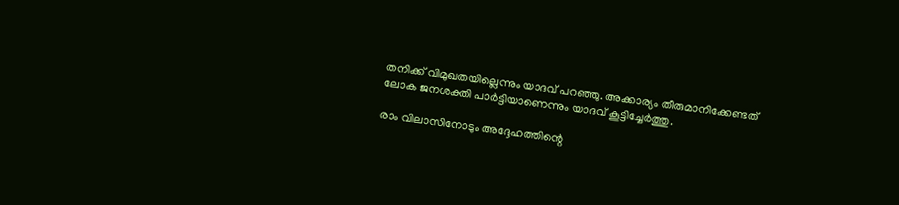തനിക്ക് വിമുഖതയില്ലെന്നും യാദവ് പറഞ്ഞു. അക്കാര്യം തീരുമാനിക്കേണ്ടത് ലോക ജനശക്തി പാര്‍ട്ടിയാണെന്നും യാദവ് കൂട്ടിച്ചേര്‍ത്തു.

രാം വിലാസിനോടും അദ്ദേഹത്തിന്റെ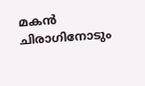മകന്‍ ചിരാഗിനോടും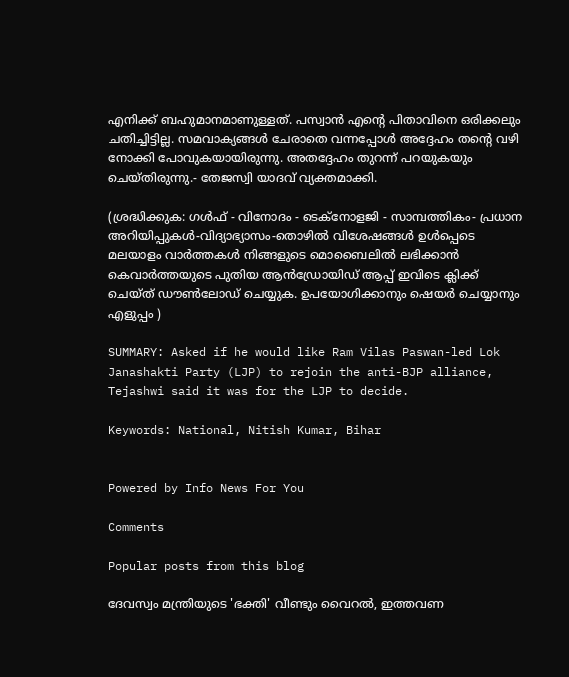എനിക്ക് ബഹുമാനമാണുള്ളത്. പസ്വാന്‍ എന്റെ പിതാവിനെ ഒരിക്കലും ചതിച്ചിട്ടില്ല. സമവാക്യങ്ങള്‍ ചേരാതെ വന്നപ്പോള്‍ അദ്ദേഹം തന്റെ വഴി നോക്കി പോവുകയായിരുന്നു. അതദ്ദേഹം തുറന്ന് പറയുകയും ചെയ്തിരുന്നു.- തേജസ്വി യാദവ് വ്യക്തമാക്കി.

(ശ്രദ്ധിക്കുക: ഗൾഫ് - വിനോദം - ടെക്നോളജി - സാമ്പത്തികം- പ്രധാന അറിയിപ്പുകൾ-വിദ്യാഭ്യാസം-തൊഴിൽ വിശേഷങ്ങൾ ഉൾപ്പെടെ മലയാളം വാർത്തകൾ നിങ്ങളുടെ മൊബൈലിൽ ലഭിക്കാൻ കെവാർത്തയുടെ പുതിയ ആൻഡ്രോയിഡ് ആപ്പ് ഇവിടെ ക്ലിക്ക് ചെയ്ത് ഡൗൺലോഡ് ചെയ്യുക. ഉപയോഗിക്കാനും ഷെയർ ചെയ്യാനും എളുപ്പം )

SUMMARY: Asked if he would like Ram Vilas Paswan-led Lok Janashakti Party (LJP) to rejoin the anti-BJP alliance, Tejashwi said it was for the LJP to decide.

Keywords: National, Nitish Kumar, Bihar


Powered by Info News For You

Comments

Popular posts from this blog

ദേവസ്വം മന്ത്രിയുടെ 'ഭക്തി' വീണ്ടും വൈറല്‍, ഇത്തവണ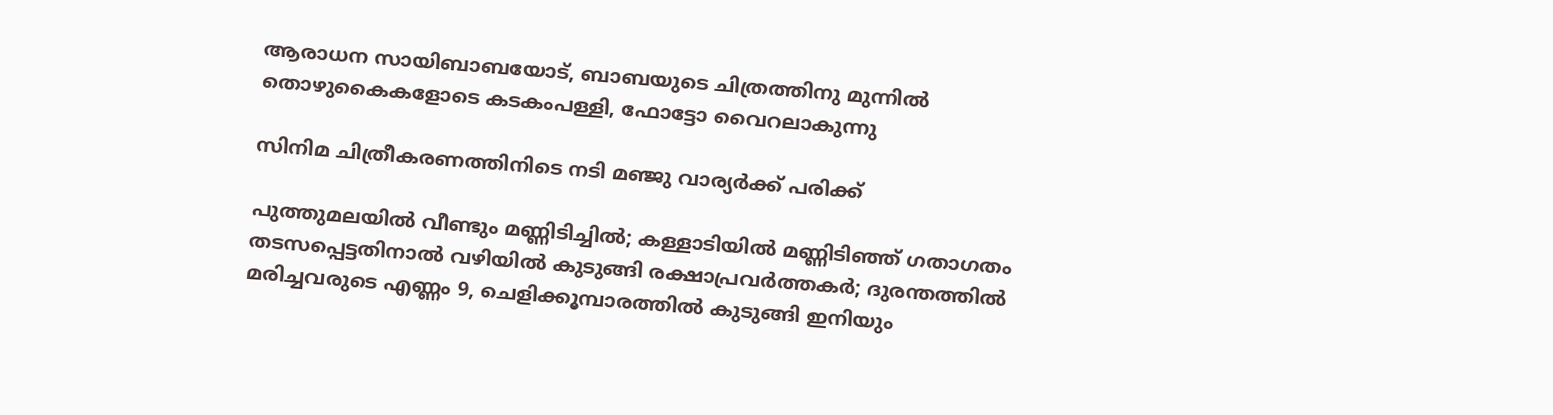ആരാധന സായിബാബയോട്, ബാബയുടെ ചിത്രത്തിനു മുന്നില്‍ തൊഴുകൈകളോടെ കടകംപള്ളി, ഫോട്ടോ വൈറലാകുന്നു

സിനിമ ചിത്രീകരണത്തിനിടെ നടി മഞ്ജു വാര്യര്‍ക്ക് പരിക്ക്

പുത്തുമലയില്‍ വീണ്ടും മണ്ണിടിച്ചില്‍; കള്ളാടിയില്‍ മണ്ണിടിഞ്ഞ് ഗതാഗതം തടസപ്പെട്ടതിനാല്‍ വഴിയില്‍ കുടുങ്ങി രക്ഷാപ്രവര്‍ത്തകര്‍; ദുരന്തത്തില്‍ മരിച്ചവരുടെ എണ്ണം 9, ചെളിക്കൂമ്പാരത്തില്‍ കുടുങ്ങി ഇനിയും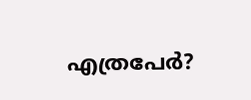എത്രപേര്‍?